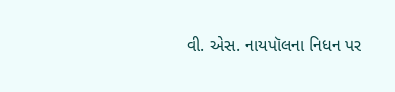વી. એસ. નાયપૉલના નિધન પર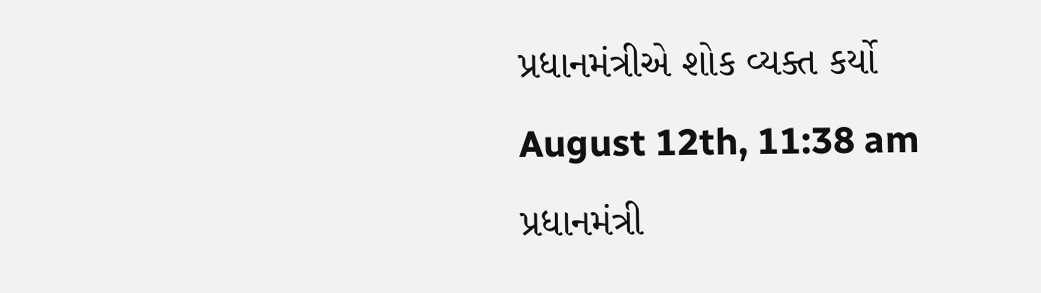પ્રધાનમંત્રીએ શોક વ્યક્ત કર્યો
August 12th, 11:38 am
પ્રધાનમંત્રી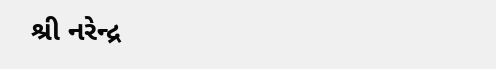શ્રી નરેન્દ્ર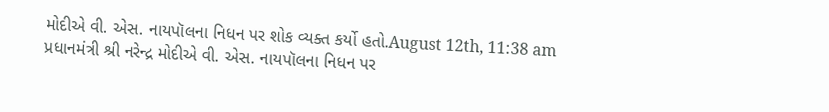મોદીએ વી. એસ. નાયપૉલના નિધન પર શોક વ્યક્ત કર્યો હતો.August 12th, 11:38 am
પ્રધાનમંત્રી શ્રી નરેન્દ્ર મોદીએ વી. એસ. નાયપૉલના નિધન પર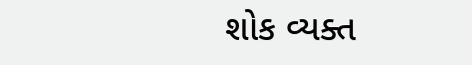શોક વ્યક્ત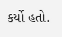કર્યો હતો.